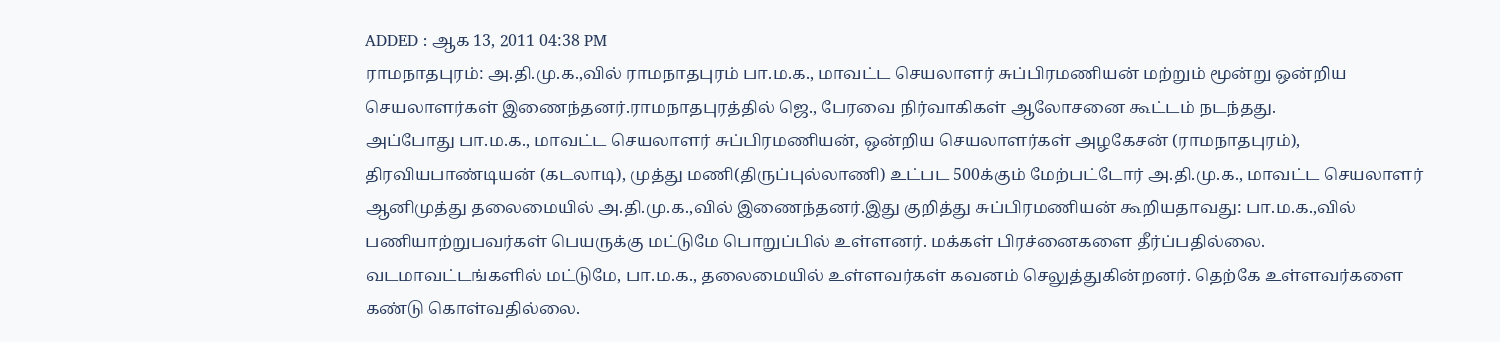ADDED : ஆக 13, 2011 04:38 PM
ராமநாதபுரம்: அ.தி.மு.க.,வில் ராமநாதபுரம் பா.ம.க., மாவட்ட செயலாளர் சுப்பிரமணியன் மற்றும் மூன்று ஒன்றிய செயலாளர்கள் இணைந்தனர்.ராமநாதபுரத்தில் ஜெ., பேரவை நிர்வாகிகள் ஆலோசனை கூட்டம் நடந்தது.
அப்போது பா.ம.க., மாவட்ட செயலாளர் சுப்பிரமணியன், ஒன்றிய செயலாளர்கள் அழகேசன் (ராமநாதபுரம்), திரவியபாண்டியன் (கடலாடி), முத்து மணி(திருப்புல்லாணி) உட்பட 500க்கும் மேற்பட்டோர் அ.தி.மு.க., மாவட்ட செயலாளர் ஆனிமுத்து தலைமையில் அ.தி.மு.க.,வில் இணைந்தனர்.இது குறித்து சுப்பிரமணியன் கூறியதாவது: பா.ம.க.,வில் பணியாற்றுபவர்கள் பெயருக்கு மட்டுமே பொறுப்பில் உள்ளனர். மக்கள் பிரச்னைகளை தீர்ப்பதில்லை. வடமாவட்டங்களில் மட்டுமே, பா.ம.க., தலைமையில் உள்ளவர்கள் கவனம் செலுத்துகின்றனர். தெற்கே உள்ளவர்களை கண்டு கொள்வதில்லை.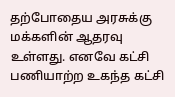தற்போதைய அரசுக்கு மக்களின் ஆதரவு உள்ளது. எனவே கட்சி பணியாற்ற உகந்த கட்சி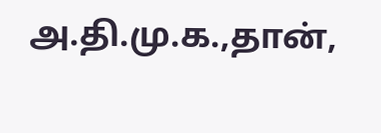அ.தி.மு.க.,தான்,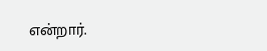என்றார்.